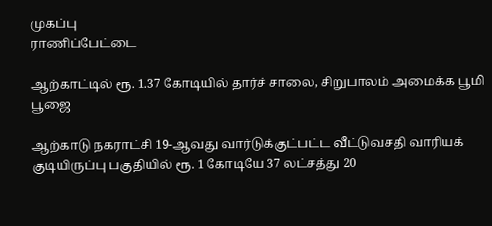முகப்பு
ராணிப்பேட்டை

ஆற்காட்டில் ரூ. 1.37 கோடியில் தார்ச் சாலை, சிறுபாலம் அமைக்க பூமி பூஜை

ஆற்காடு நகராட்சி 19-ஆவது வார்டுக்குட்பட்ட வீட்டுவசதி வாரியக் குடியிருப்பு பகுதியில் ரூ. 1 கோடியே 37 லட்சத்து 20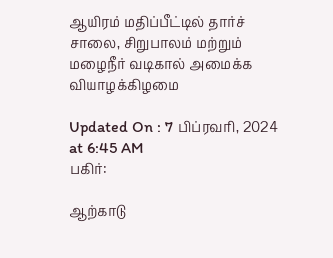ஆயிரம் மதிப்பீட்டில் தார்ச் சாலை, சிறுபாலம் மற்றும் மழைநீர் வடிகால் அமைக்க வியாழக்கிழமை

Updated On : 7 பிப்ரவரி, 2024 at 6:45 AM
பகிர்:

ஆற்காடு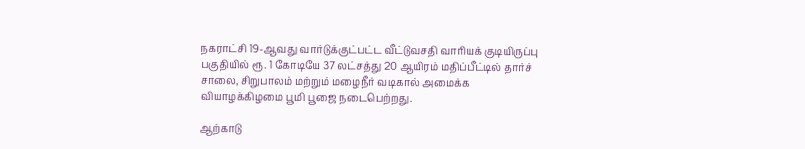நகராட்சி 19-ஆவது வார்டுக்குட்பட்ட வீட்டுவசதி வாரியக் குடியிருப்பு பகுதியில் ரூ. 1 கோடியே 37 லட்சத்து 20 ஆயிரம் மதிப்பீட்டில் தார்ச் சாலை, சிறுபாலம் மற்றும் மழைநீர் வடிகால் அமைக்க வியாழக்கிழமை பூமி பூஜை நடைபெற்றது.

ஆற்காடு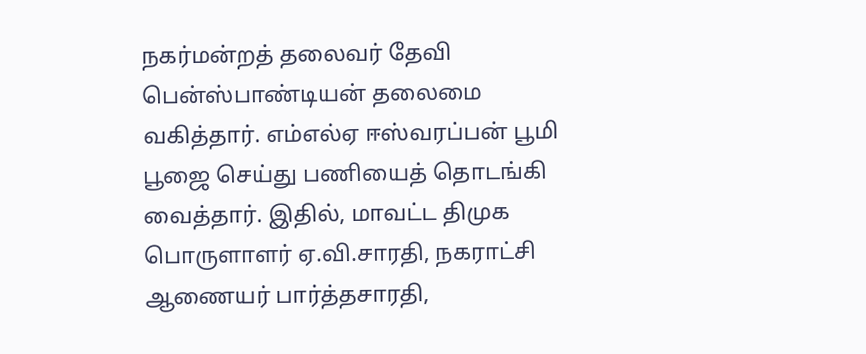நகர்மன்றத் தலைவர் தேவி பென்ஸ்பாண்டியன் தலைமை வகித்தார். எம்எல்ஏ ஈஸ்வரப்பன் பூமி பூஜை செய்து பணியைத் தொடங்கி வைத்தார். இதில், மாவட்ட திமுக பொருளாளர் ஏ.வி.சாரதி, நகராட்சி ஆணையர் பார்த்தசாரதி,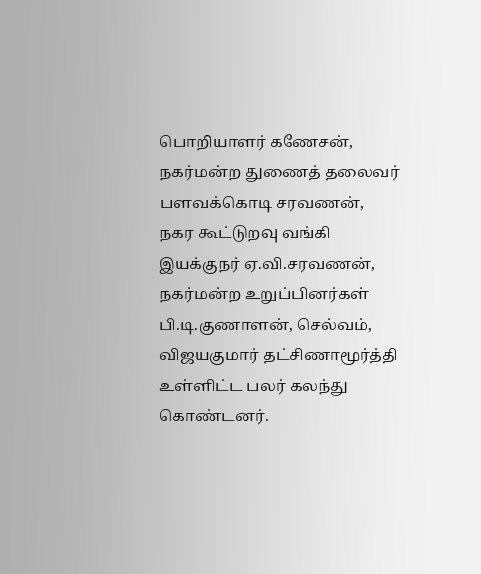பொறியாளர் கணேசன், நகர்மன்ற துணைத் தலைவர் பளவக்கொடி சரவணன், நகர கூட்டுறவு வங்கி இயக்குநர் ஏ.வி.சரவணன், நகர்மன்ற உறுப்பினர்கள் பி.டி.குணாளன், செல்வம், விஜயகுமார் தட்சிணாமூர்த்தி உள்ளிட்ட பலர் கலந்து கொண்டனர்.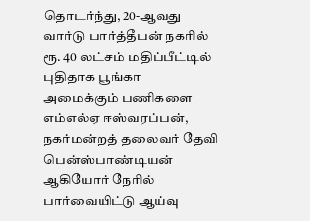தொடர்ந்து, 20-ஆவது வார்டு பார்த்தீபன் நகரில் ரூ. 40 லட்சம் மதிப்பீட்டில் புதிதாக பூங்கா அமைக்கும் பணிகளை எம்எல்ஏ ஈஸ்வரப்பன், நகர்மன்றத் தலைவர் தேவி பென்ஸ்பாண்டியன் ஆகியோர் நேரில் பார்வையிட்டு ஆய்வு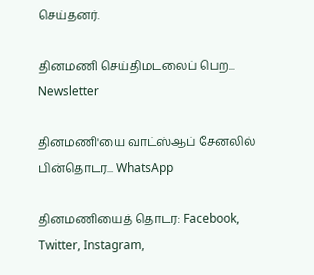செய்தனர்.

தினமணி செய்திமடலைப் பெற... Newsletter

தினமணி'யை வாட்ஸ்ஆப் சேனலில் பின்தொடர... WhatsApp

தினமணியைத் தொடர: Facebook, Twitter, Instagram,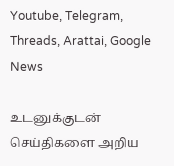Youtube, Telegram, Threads, Arattai, Google News

உடனுக்குடன் செய்திகளை அறிய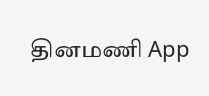தினமணி App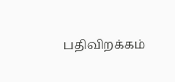பதிவிறக்கம்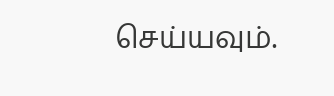செய்யவும்.